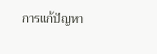การแก้ปัญหา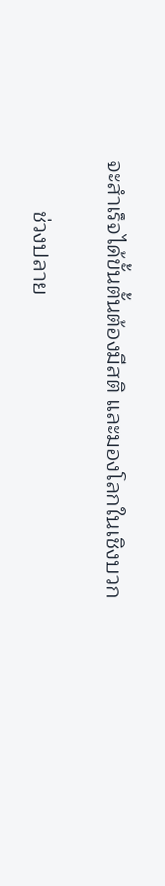จะสำเร็จได้ขั้นตั้นต้องมีสติ และมองโลกในเชิงบวก

        ช่วงปลาย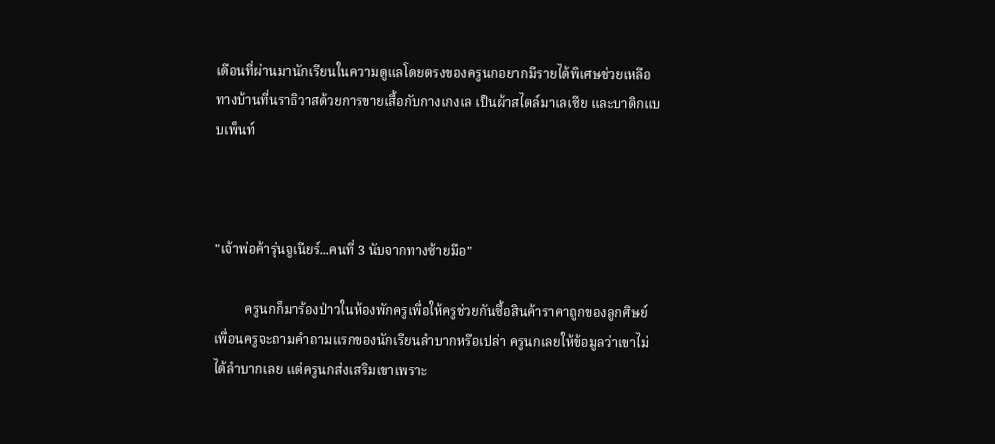เดือนที่ผ่านมานักเรียนในความดูแลโดยตรงของครูนกอยากมีรายได้พิเศษช่วยเหลือทางบ้านที่นราธิวาสด้วยการขายเสื้อกับกางเกงเล เป็นผ้าสไตล์มาเลเซีย และบาติกแบบเพ็นท์



"เจ้าพ่อค้ารุ่นจูเนียร์...คนที่ 3 นับจากทางซ้ายมือ"

         ครูนกก็มาร้องป่าวในห้องพักครูเพื่อให้ครูช่วยกันซื้อสินค้าราคาถูกของลูกศิษย์ เพื่อนครูจะถามคำถามแรกของนักเรียนลำบากหรือเปล่า ครูนกเลยให้ข้อมูลว่าเขาไม่ได้ลำบากเลย แต่ครูนกส่งเสริมเขาเพราะ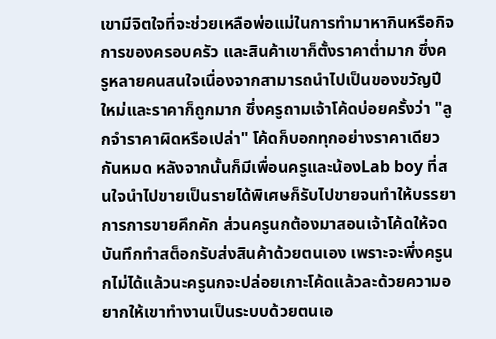เขามีจิตใจที่จะช่วยเหลือพ่อแม่ในการทำมาหากินหรือกิจการของครอบครัว และสินค้าเขาก็ตั้งราคาต่ำมาก ซึ่งครูหลายคนสนใจเนื่องจากสามารถนำไปเป็นของขวัญปีใหม่และราคาก็ถูกมาก ซึ่งครูถามเจ้าโค้ดบ่อยครั้งว่า "ลูกจำราคาผิดหรือเปล่า" โค้ดก็บอกทุกอย่างราคาเดียวกันหมด หลังจากนั้นก็มีเพื่อนครูและน้องLab boy ที่สนใจนำไปขายเป็นรายได้พิเศษก็รับไปขายจนทำให้บรรยาการการขายคึกคัก ส่วนครูนกต้องมาสอนเจ้าโค้ดให้จดบันทึกทำสต็อกรับส่งสินค้าด้วยตนเอง เพราะจะพึ่งครูนกไม่ได้แล้วนะครูนกจะปล่อยเกาะโค้ดแล้วละด้วยความอยากให้เขาทำงานเป็นระบบด้วยตนเอ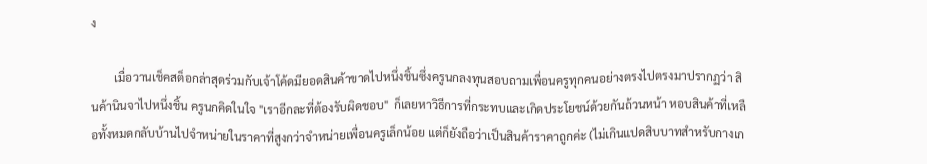ง

        เมื่อวานเช็คสต็อกล่าสุดร่วมกับเจ้าโค้ดมียอดสินค้าขาดไปหนึ่งชิ้นซึ่งครูนกลงทุนสอบถามเพื่อนครูทุกคนอย่างตรงไปตรงมาปรากฏว่า สินค้านินจาไปหนึ่งชิ้น ครูนกคิดในใจ "เราอีกละที่ต้องรับผิดชอบ"  ก็เลยหาวิธีการที่กระทบและเกิดประโยชน์ด้วยกันถ้วนหน้า หอบสินค้าที่เหลือทั้งหมดกลับบ้านไปจำหน่ายในราคาที่สูงกว่าจำหน่ายเพื่อนครูเล็กน้อย แต่ก็ยังถือว่าเป็นสินค้าราคาถูกค่ะ (ไม่เกินแปดสิบบาทสำหรับกางเก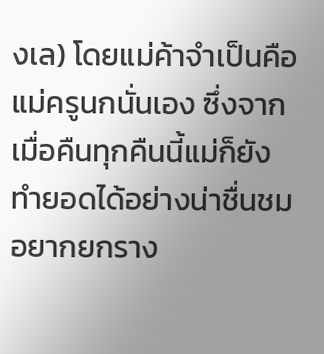งเล) โดยแม่ค้าจำเป็นคือแม่ครูนกนั่นเอง ซึ่งจากเมื่อคืนทุกคืนนี้แม่ก็ยังทำยอดได้อย่างน่าชื่นชม อยากยกราง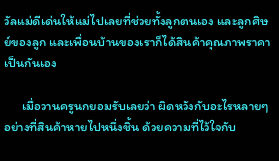วัลแม่ดีเด่นให้แม่ไปเลยที่ช่วยทั้งลูกตนเอง และลูกศิษย์ของลูก และเพื่อนบ้านของเราก็ได้สินค้าคุณภาพราคาเป็นกันเอง

      เมื่อวานครูนกยอมรับเลยว่า ผิดหวังกับอะไรหลายๆอย่างที่สินค้าหายไปหนึ่งชิ้น ด้วยความที่ไว้ใจกับ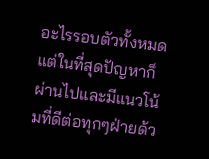อะไรรอบตัวทั้งหมด แต่ในที่สุดปัญหาก็ผ่านไปและมีแนวโน้มที่ดีต่อทุกๆฝ่ายด้ว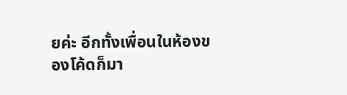ยค่ะ อีกทั้งเพื่อนในห้องของโค้ดก็มา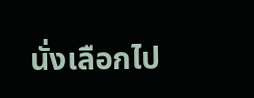นั่งเลือกไป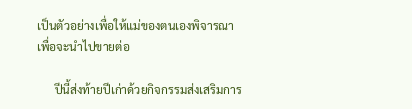เป็นตัวอย่างเพื่อให้แม่ของตนเองพิจารณาเพื่อจะนำไปขายต่อ

      ปีนี้ส่งท้ายปีเก่าด้วยกิจกรรมส่งเสริมการ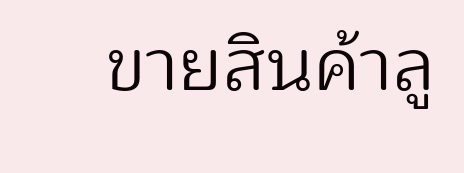ขายสินค้าลู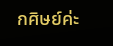กศิษย์ค่ะ